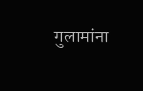गुलामांना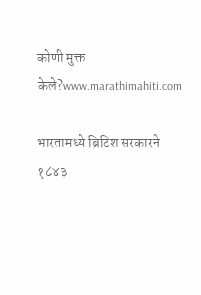कोणी मुक्त केले?www.marathimahiti.com

भारतामध्ये ब्रिटिश सरकारने १८४३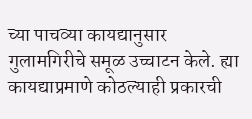च्या पाचव्या कायद्यानुसार गुलामगिरीचे समूळ उच्चाटन केले. ह्या कायद्याप्रमाणे कोठल्याही प्रकारची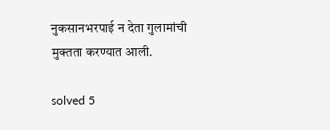नुकसानभरपाई न देता गुलामांची मुक्तता करण्यात आली.

solved 5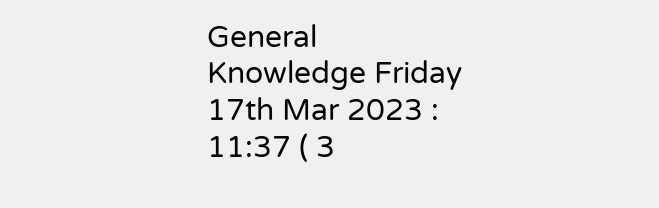General Knowledge Friday 17th Mar 2023 : 11:37 ( 3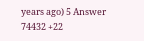years ago) 5 Answer 74432 +22